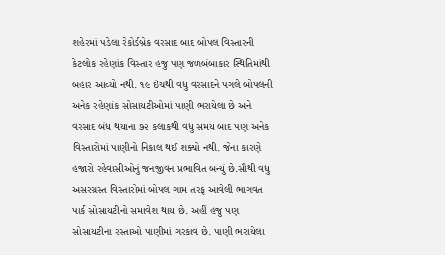શહેરમાં પડેલા રેકોર્ડબ્રેક વરસાદ બાદ બોપલ વિસ્તારની કેટલોક રહેણાંક વિસ્તાર હજુ પણ જળબંબાકાર સ્થિતિમાંથી બહાર આવ્યો નથી. ૧૯ ઇંચથી વધુ વરસાદને પગલે બોપલની અનેક રહેણાંક સોસાયટીઓમાં પાણી ભરાયેલા છે અને વરસાદ બંધ થયાના ૭૨ કલાકથી વધુ સમય બાદ પણ અનેક વિસ્તારોમાં પાણીનો નિકાલ થઈ શક્યો નથી. જેના કારણે હજારો રહેવાસીઓનું જનજીવન પ્રભાવિત બન્યું છે.સૌથી વધુ અસરગ્રસ્ત વિસ્તારોમાં બોપલ ગામ તરફ આવેલી ભાગવત પાર્ક સોસાયટીનો સમાવેશ થાય છે. અહીં હજુ પણ સોસાયટીના રસ્તાઓ પાણીમાં ગરકાવ છે. પાણી ભરાયેલા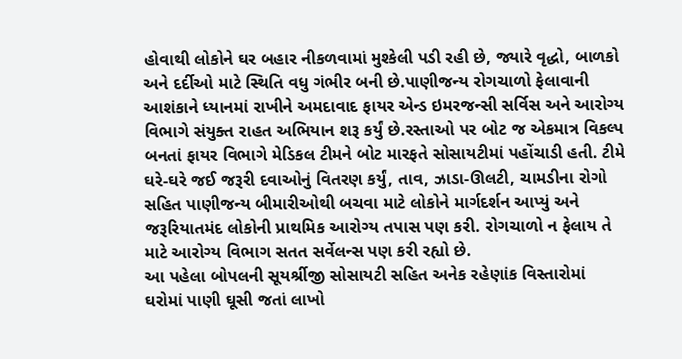હોવાથી લોકોને ઘર બહાર નીકળવામાં મુશ્કેલી પડી રહી છે, જ્યારે વૃદ્ધો, બાળકો અને દર્દીઓ માટે સ્થિતિ વધુ ગંભીર બની છે.પાણીજન્ય રોગચાળો ફેલાવાની આશંકાને ધ્યાનમાં રાખીને અમદાવાદ ફાયર એન્ડ ઇમરજન્સી સર્વિસ અને આરોગ્ય વિભાગે સંયુક્ત રાહત અભિયાન શરૂ કર્યું છે.રસ્તાઓ પર બોટ જ એકમાત્ર વિકલ્પ બનતાં ફાયર વિભાગે મેડિકલ ટીમને બોટ મારફતે સોસાયટીમાં પહોંચાડી હતી. ટીમે ઘરે-ઘરે જઈ જરૂરી દવાઓનું વિતરણ કર્યું, તાવ, ઝાડા-ઊલટી, ચામડીના રોગો સહિત પાણીજન્ય બીમારીઓથી બચવા માટે લોકોને માર્ગદર્શન આપ્યું અને જરૂરિયાતમંદ લોકોની પ્રાથમિક આરોગ્ય તપાસ પણ કરી. રોગચાળો ન ફેલાય તે માટે આરોગ્ય વિભાગ સતત સર્વેલન્સ પણ કરી રહ્યો છે.
આ પહેલા બોપલની સૂયર્શ્રીજી સોસાયટી સહિત અનેક રહેણાંક વિસ્તારોમાં ઘરોમાં પાણી ઘૂસી જતાં લાખો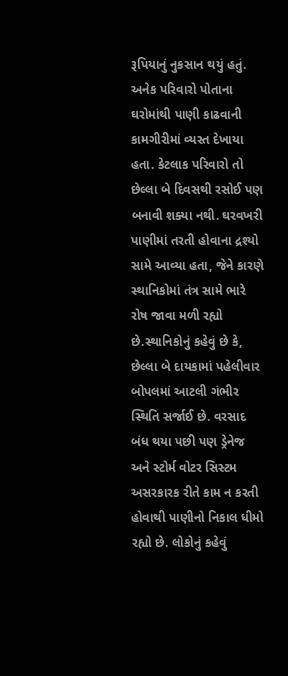રૂપિયાનું નુકસાન થયું હતું. અનેક પરિવારો પોતાના ઘરોમાંથી પાણી કાઢવાની કામગીરીમાં વ્યસ્ત દેખાયા હતા. કેટલાક પરિવારો તો છેલ્લા બે દિવસથી રસોઈ પણ બનાવી શક્યા નથી. ઘરવખરી પાણીમાં તરતી હોવાના દ્રશ્યો સામે આવ્યા હતા, જેને કારણે સ્થાનિકોમાં તંત્ર સામે ભારે રોષ જાવા મળી રહ્યો છે.સ્થાનિકોનું કહેવું છે કે, છેલ્લા બે દાયકામાં પહેલીવાર બોપલમાં આટલી ગંભીર સ્થિતિ સર્જાઈ છે. વરસાદ બંધ થયા પછી પણ ડ્રેનેજ અને સ્ટોર્મ વોટર સિસ્ટમ અસરકારક રીતે કામ ન કરતી હોવાથી પાણીનો નિકાલ ધીમો રહ્યો છે. લોકોનું કહેવું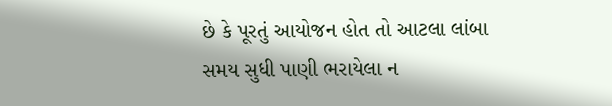છે કે પૂરતું આયોજન હોત તો આટલા લાંબા સમય સુધી પાણી ભરાયેલા ન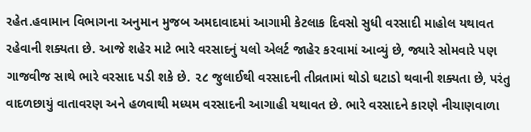રહેત.હવામાન વિભાગના અનુમાન મુજબ અમદાવાદમાં આગામી કેટલાક દિવસો સુધી વરસાદી માહોલ યથાવત રહેવાની શક્યતા છે. આજે શહેર માટે ભારે વરસાદનું યલો એલર્ટ જાહેર કરવામાં આવ્યું છે, જ્યારે સોમવારે પણ ગાજવીજ સાથે ભારે વરસાદ પડી શકે છે. ૨૮ જુલાઈથી વરસાદની તીવ્રતામાં થોડો ઘટાડો થવાની શક્યતા છે, પરંતુ વાદળછાયું વાતાવરણ અને હળવાથી મધ્યમ વરસાદની આગાહી યથાવત છે. ભારે વરસાદને કારણે નીચાણવાળા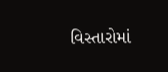વિસ્તારોમાં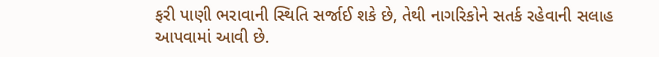ફરી પાણી ભરાવાની સ્થિતિ સર્જાઈ શકે છે, તેથી નાગરિકોને સતર્ક રહેવાની સલાહ આપવામાં આવી છે.